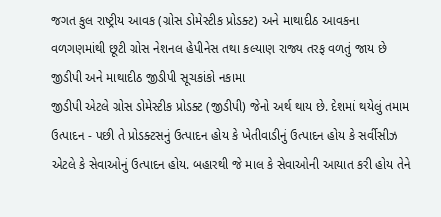જગત કુલ રાષ્ટ્રીય આવક (ગ્રોસ ડોમેસ્ટીક પ્રોડક્ટ) અને માથાદીઠ આવકના વળગણમાંથી છૂટી ગ્રોસ નેશનલ હેપીનેસ તથા કલ્યાણ રાજ્ય તરફ વળતું જાય છે
જીડીપી અને માથાદીઠ જીડીપી સૂચકાંકો નકામા
જીડીપી એટલે ગ્રોસ ડોમેસ્ટીક પ્રોડક્ટ (જીડીપી) જેનો અર્થ થાય છે. દેશમાં થયેલું તમામ ઉત્પાદન - પછી તે પ્રોડક્ટસનું ઉત્પાદન હોય કે ખેતીવાડીનું ઉત્પાદન હોય કે સર્વીસીઝ એટલે કે સેવાઓનું ઉત્પાદન હોય. બહારથી જે માલ કે સેવાઓની આયાત કરી હોય તેને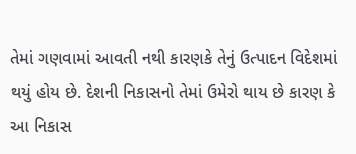તેમાં ગણવામાં આવતી નથી કારણકે તેનું ઉત્પાદન વિદેશમાં થયું હોય છે. દેશની નિકાસનો તેમાં ઉમેરો થાય છે કારણ કે આ નિકાસ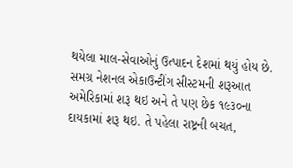થયેલા માલ-સેવાઓનું ઉત્પાદન દેશમાં થયું હોય છે.
સમગ્ર નેશનલ એકાઉન્ટીંગ સીસ્ટમની શરૂઆત અમેરિકામાં શરૂ થઇ અને તે પણ છેક ૧૯૩૦ના દાયકામાં શરૂ થઇ. તે પહેલા રાષ્ટ્રની બચત,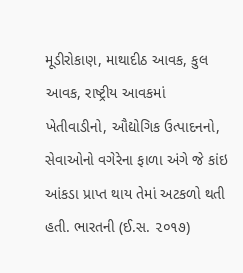મૂડીરોકાણ, માથાદીઠ આવક, કુલ આવક, રાષ્ટ્રીય આવકમાં ખેતીવાડીનો, ઔદ્યોગિક ઉત્પાદનનો, સેવાઓનો વગેરેના ફાળા અંગે જે કાંઇ આંકડા પ્રાપ્ત થાય તેમાં અટકળો થતી હતી. ભારતની (ઈ.સ. ૨૦૧૭)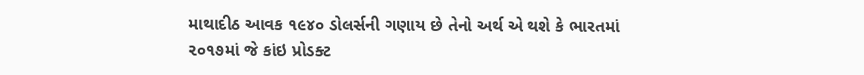માથાદીઠ આવક ૧૯૪૦ ડોલર્સની ગણાય છે તેનો અર્થ એ થશે કે ભારતમાં ૨૦૧૭માં જે કાંઇ પ્રોડક્ટ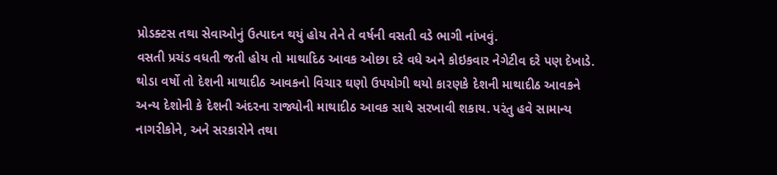પ્રોડક્ટસ તથા સેવાઓનું ઉત્પાદન થયું હોય તેને તે વર્ષની વસતી વડે ભાગી નાંખવું.
વસતી પ્રચંડ વધતી જતી હોય તો માથાદિઠ આવક ઓછા દરે વધે અને કોઇકવાર નેગેટીવ દરે પણ દેખાડે. થોડા વર્ષો તો દેશની માથાદીઠ આવકનો વિચાર ઘણો ઉપયોગી થયો કારણકે દેશની માથાદીઠ આવકને અન્ય દેશોની કે દેશની અંદરના રાજ્યોની માથાદીઠ આવક સાથે સરખાવી શકાય. પરંતુ હવે સામાન્ય નાગરીકોને, અને સરકારોને તથા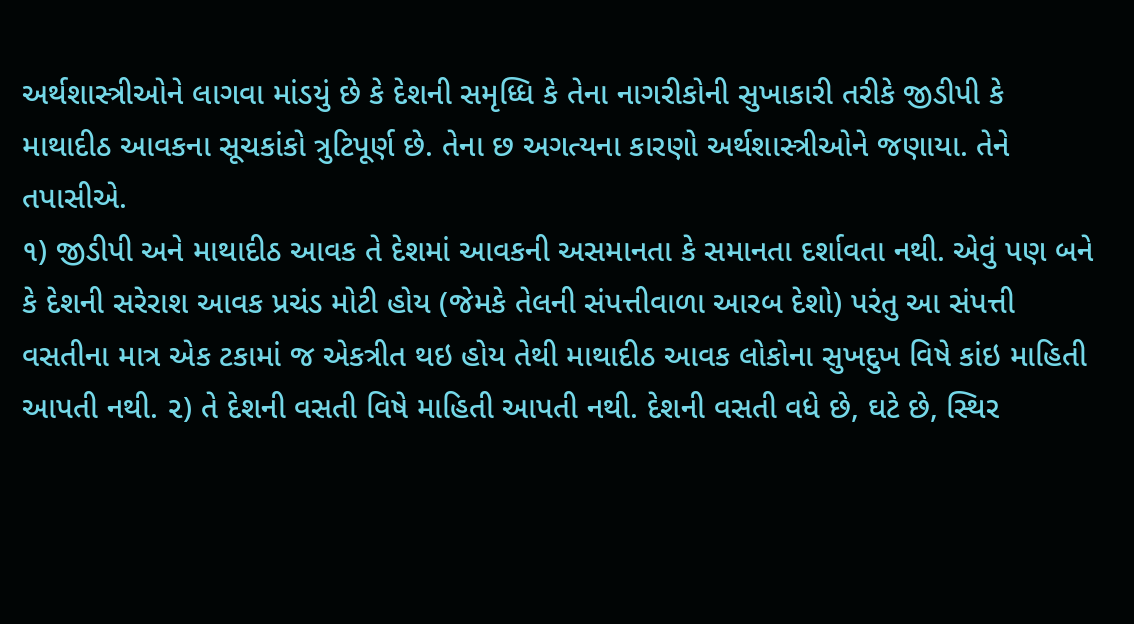અર્થશાસ્ત્રીઓને લાગવા માંડયું છે કે દેશની સમૃધ્ધિ કે તેના નાગરીકોની સુખાકારી તરીકે જીડીપી કે માથાદીઠ આવકના સૂચકાંકો ત્રુટિપૂર્ણ છે. તેના છ અગત્યના કારણો અર્થશાસ્ત્રીઓને જણાયા. તેને તપાસીએ.
૧) જીડીપી અને માથાદીઠ આવક તે દેશમાં આવકની અસમાનતા કે સમાનતા દર્શાવતા નથી. એવું પણ બને કે દેશની સરેરાશ આવક પ્રચંડ મોટી હોય (જેમકે તેલની સંપત્તીવાળા આરબ દેશો) પરંતુ આ સંપત્તી વસતીના માત્ર એક ટકામાં જ એકત્રીત થઇ હોય તેથી માથાદીઠ આવક લોકોના સુખદુખ વિષે કાંઇ માહિતી આપતી નથી. ૨) તે દેશની વસતી વિષે માહિતી આપતી નથી. દેશની વસતી વધે છે, ઘટે છે, સ્થિર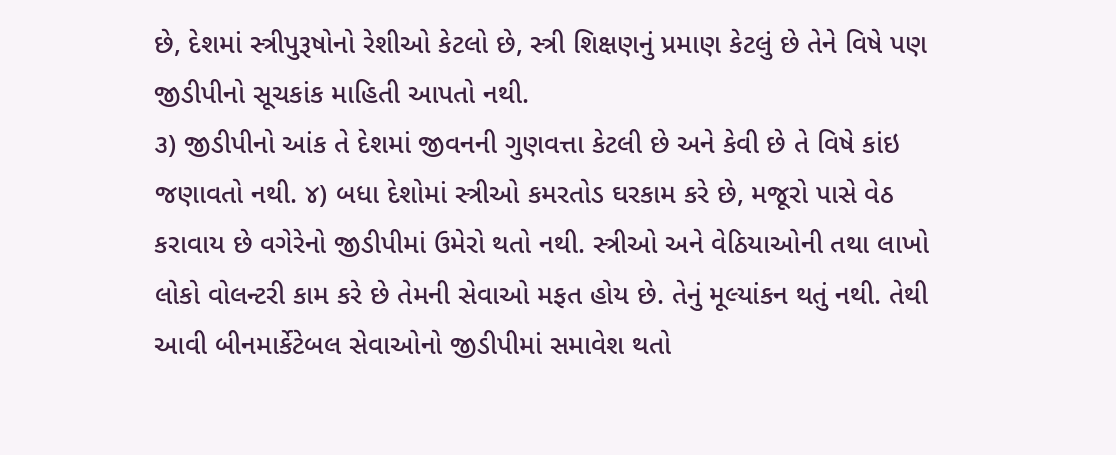છે, દેશમાં સ્ત્રીપુરૂષોનો રેશીઓ કેટલો છે, સ્ત્રી શિક્ષણનું પ્રમાણ કેટલું છે તેને વિષે પણ જીડીપીનો સૂચકાંક માહિતી આપતો નથી.
૩) જીડીપીનો આંક તે દેશમાં જીવનની ગુણવત્તા કેટલી છે અને કેવી છે તે વિષે કાંઇ જણાવતો નથી. ૪) બધા દેશોમાં સ્ત્રીઓ કમરતોડ ઘરકામ કરે છે, મજૂરો પાસે વેઠ કરાવાય છે વગેરેનો જીડીપીમાં ઉમેરો થતો નથી. સ્ત્રીઓ અને વેઠિયાઓની તથા લાખો લોકો વોલન્ટરી કામ કરે છે તેમની સેવાઓ મફત હોય છે. તેનું મૂલ્યાંકન થતું નથી. તેથી આવી બીનમાર્કેટેબલ સેવાઓનો જીડીપીમાં સમાવેશ થતો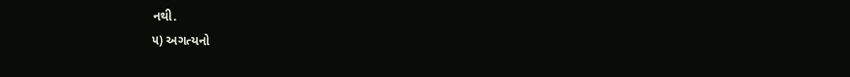નથી.
૫) અગત્યનો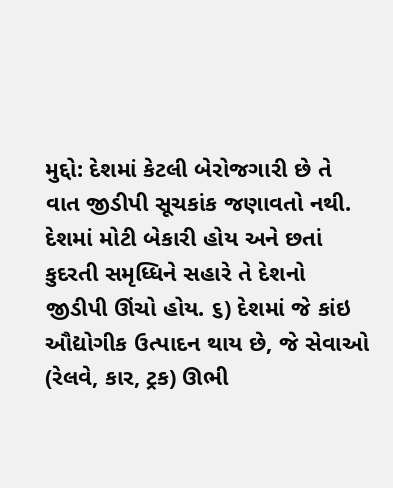મુદ્દો: દેશમાં કેટલી બેરોજગારી છે તે વાત જીડીપી સૂચકાંક જણાવતો નથી. દેશમાં મોટી બેકારી હોય અને છતાં કુદરતી સમૃધ્ધિને સહારે તે દેશનો જીડીપી ઊંચો હોય. ૬) દેશમાં જે કાંઇ ઔદ્યોગીક ઉત્પાદન થાય છે, જે સેવાઓ (રેલવે, કાર, ટ્રક) ઊભી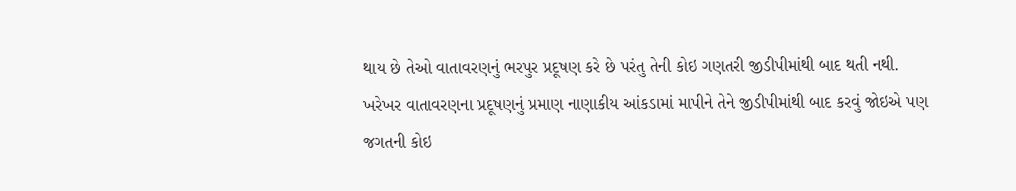થાય છે તેઓ વાતાવરણનું ભરપુર પ્રદૂષણ કરે છે પરંતુ તેની કોઇ ગણતરી જીડીપીમાંથી બાદ થતી નથી.
ખરેખર વાતાવરણના પ્રદૂષણનું પ્રમાણ નાણાકીય આંકડામાં માપીને તેને જીડીપીમાંથી બાદ કરવું જોઇએ પણ જગતની કોઇ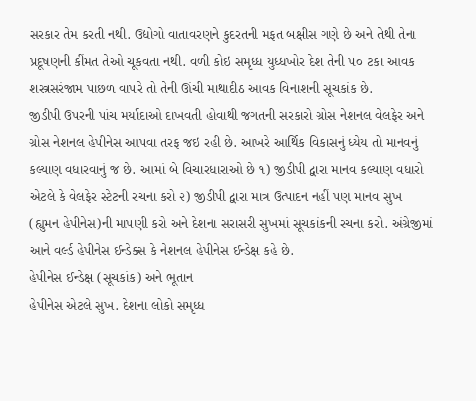સરકાર તેમ કરતી નથી. ઉદ્યોગો વાતાવરણને કુદરતની મફત બક્ષીસ ગણે છે અને તેથી તેના પ્રદૂષણની કીંમત તેઓ ચૂકવતા નથી. વળી કોઇ સમૃધ્ધ યુધ્ધખોર દેશ તેની ૫૦ ટકા આવક શસ્ત્રસરંજામ પાછળ વાપરે તો તેની ઊંચી માથાદીઠ આવક વિનાશની સૂચકાંક છે.
જીડીપી ઉપરની પાંચ મર્યાદાઓ દાખવતી હોવાથી જગતની સરકારો ગ્રોસ નેશનલ વેલફેર અને ગ્રોસ નેશનલ હેપીનેસ આપવા તરફ જઇ રહી છે. આખરે આર્થિક વિકાસનું ધ્યેય તો માનવનું કલ્યાણ વધારવાનું જ છે. આમાં બે વિચારધારાઓ છે ૧) જીડીપી દ્વારા માનવ કલ્યાણ વધારો એટલે કે વેલફેર સ્ટેટની રચના કરો ૨) જીડીપી દ્વારા માત્ર ઉત્પાદન નહીં પણ માનવ સુખ (હ્યુમન હેપીનેસ)ની માપણી કરો અને દેશના સરાસરી સુખમાં સૂચકાંકની રચના કરો. અંગ્રેજીમાં આને વર્લ્ડ હેપીનેસ ઈન્ડેક્સ કે નેશનલ હેપીનેસ ઈન્ડેક્ષ કહે છે.
હેપીનેસ ઈન્ડેક્ષ (સૂચકાંક) અને ભૂતાન
હેપીનેસ એટલે સુખ. દેશના લોકો સમૃધ્ધ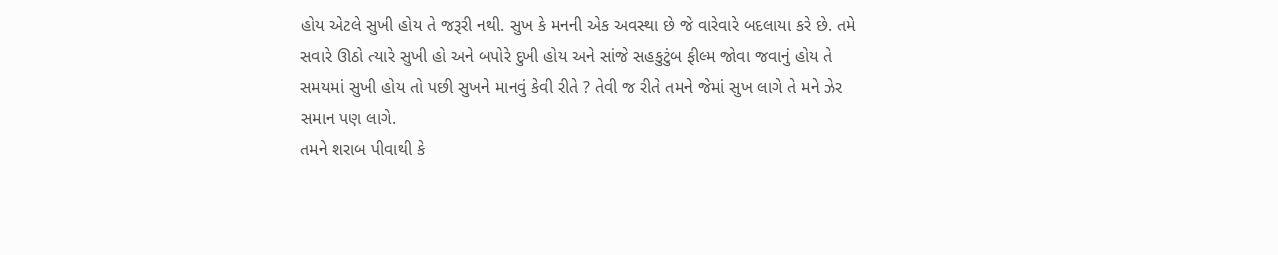હોય એટલે સુખી હોય તે જરૂરી નથી. સુખ કે મનની એક અવસ્થા છે જે વારેવારે બદલાયા કરે છે. તમે સવારે ઊઠો ત્યારે સુખી હો અને બપોરે દુખી હોય અને સાંજે સહકુટુંબ ફીલ્મ જોવા જવાનું હોય તે સમયમાં સુખી હોય તો પછી સુખને માનવું કેવી રીતે ? તેવી જ રીતે તમને જેમાં સુખ લાગે તે મને ઝેર સમાન પણ લાગે.
તમને શરાબ પીવાથી કે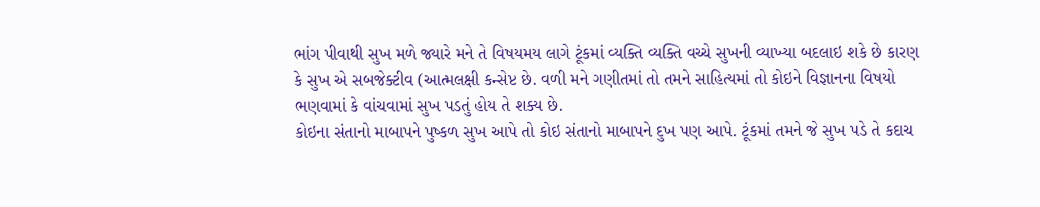ભાંગ પીવાથી સુખ મળે જ્યારે મને તે વિષયમય લાગે ટૂંકમાં વ્યક્તિ વ્યક્તિ વચ્ચે સુખની વ્યાખ્યા બદલાઇ શકે છે કારણ કે સુખ એ સબજેક્ટીવ (આત્મલક્ષી કન્સેપ્ટ છે. વળી મને ગણીતમાં તો તમને સાહિત્યમાં તો કોઇને વિજ્ઞાનના વિષયો ભણવામાં કે વાંચવામાં સુખ પડતું હોય તે શક્ય છે.
કોઇના સંતાનો માબાપને પુષ્કળ સુખ આપે તો કોઇ સંતાનો માબાપને દુખ પણ આપે. ટૂંકમાં તમને જે સુખ પડે તે કદાચ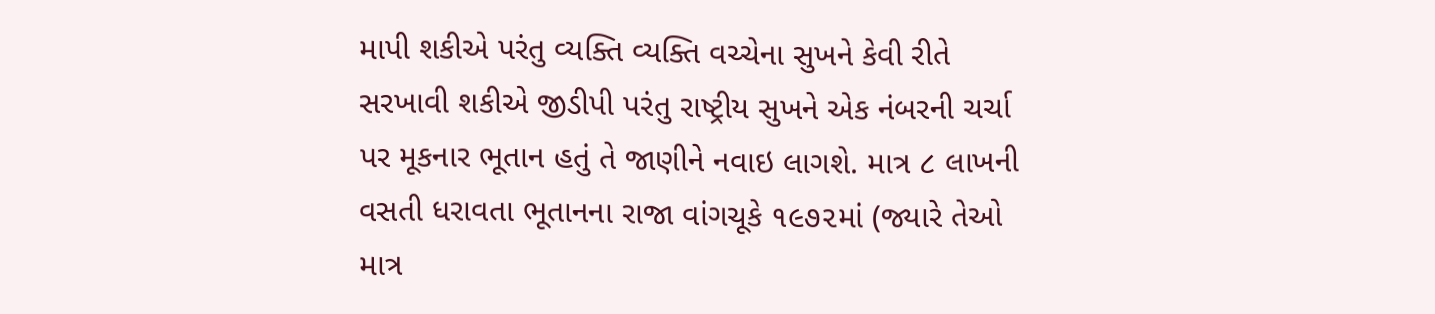માપી શકીએ પરંતુ વ્યક્તિ વ્યક્તિ વચ્ચેના સુખને કેવી રીતે સરખાવી શકીએ જીડીપી પરંતુ રાષ્ટ્રીય સુખને એક નંબરની ચર્ચા પર મૂકનાર ભૂતાન હતું તે જાણીને નવાઇ લાગશે. માત્ર ૮ લાખની વસતી ધરાવતા ભૂતાનના રાજા વાંગચૂકે ૧૯૭૨માં (જ્યારે તેઓ માત્ર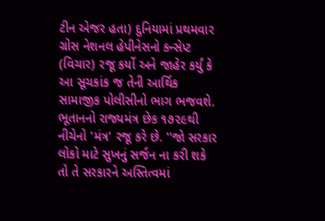ટીન એજર હતા) દુનિયામાં પ્રથમવાર ગ્રોસ નેશનલ હેપીનેસનો કન્સેપ્ટ (વિચાર) રજૂ કર્યો અને જાહેર કર્યું કે આ સૂચકાંક જ તેની આર્થિક સામાજીક પોલીસીનો ભાગ ભજવશે.
ભૂતાનનો રાજ્યમંત્ર છેક ૧૭૨૯થી નીચેનો 'મંત્ર' રજૂ કરે છે. ''જો સરકાર લોકો માટે સુખનું સર્જન ના કરી શકે તો તે સરકારને અસ્તિત્વમાં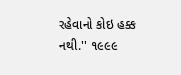રહેવાનો કોઇ હક્ક નથી.'' ૧૯૯૯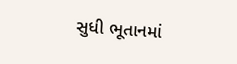સુધી ભૂતાનમાં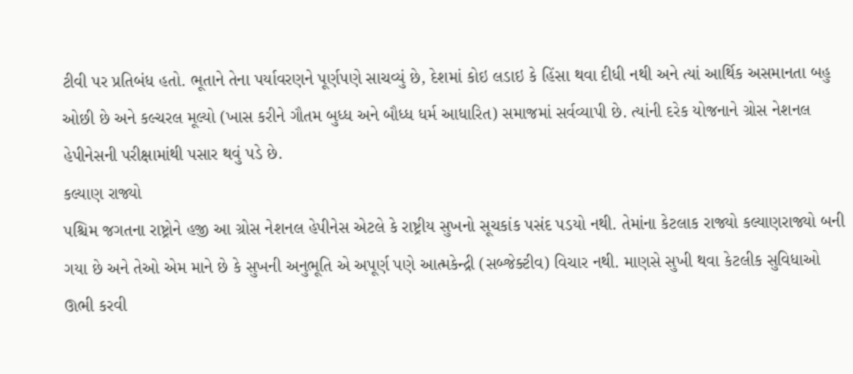ટીવી પર પ્રતિબંધ હતો. ભૂતાને તેના પર્યાવરણને પૂર્ણપણે સાચવ્યું છે, દેશમાં કોઇ લડાઇ કે હિંસા થવા દીધી નથી અને ત્યાં આર્થિક અસમાનતા બહુ ઓછી છે અને કલ્ચરલ મૂલ્યો (ખાસ કરીને ગૌતમ બુધ્ધ અને બૌધ્ધ ધર્મ આધારિત) સમાજમાં સર્વવ્યાપી છે. ત્યાંની દરેક યોજનાને ગ્રોસ નેશનલ હેપીનેસની પરીક્ષામાંથી પસાર થવું પડે છે.
કલ્યાણ રાજ્યો
પશ્ચિમ જગતના રાષ્ટ્રોને હજી આ ગ્રોસ નેશનલ હેપીનેસ એટલે કે રાષ્ટ્રીય સુખનો સૂચકાંક પસંદ પડયો નથી. તેમાંના કેટલાક રાજ્યો કલ્યાણરાજ્યો બની ગયા છે અને તેઓ એમ માને છે કે સુખની અનુભૂતિ એ અપૂર્ણ પણે આત્મકેન્દ્રી (સબ્જેક્ટીવ) વિચાર નથી. માણસે સુખી થવા કેટલીક સુવિધાઓ ઊભી કરવી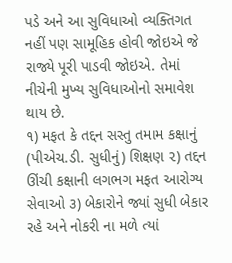પડે અને આ સુવિધાઓ વ્યક્તિગત નહીં પણ સામૂહિક હોવી જોઇએ જે રાજ્યે પૂરી પાડવી જોઇએ. તેમાં નીચેની મુખ્ય સુવિધાઓનો સમાવેશ થાય છે.
૧) મફત કે તદ્દન સસ્તુ તમામ કક્ષાનું (પીએચ.ડી. સુધીનું) શિક્ષણ ૨) તદ્દન ઊંચી કક્ષાની લગભગ મફત આરોગ્ય સેવાઓ ૩) બેકારોને જ્યાં સુધી બેકાર રહે અને નોકરી ના મળે ત્યાં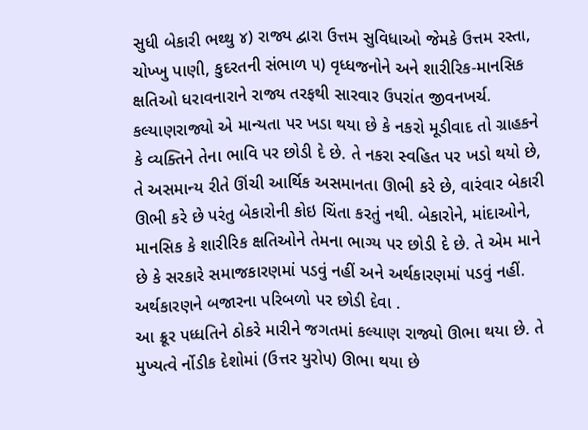સુધી બેકારી ભથ્થુ ૪) રાજ્ય દ્વારા ઉત્તમ સુવિધાઓ જેમકે ઉત્તમ રસ્તા, ચોખ્ખુ પાણી, કુદરતની સંભાળ ૫) વૃધ્ધજનોને અને શારીરિક-માનસિક ક્ષતિઓ ધરાવનારાને રાજ્ય તરફથી સારવાર ઉપરાંત જીવનખર્ચ.
કલ્યાણરાજ્યો એ માન્યતા પર ખડા થયા છે કે નકરો મૂડીવાદ તો ગ્રાહકને કે વ્યક્તિને તેના ભાવિ પર છોડી દે છે. તે નકરા સ્વહિત પર ખડો થયો છે, તે અસમાન્ય રીતે ઊંચી આર્થિક અસમાનતા ઊભી કરે છે, વારંવાર બેકારી ઊભી કરે છે પરંતુ બેકારોની કોઇ ચિંતા કરતું નથી. બેકારોને, માંદાઓને, માનસિક કે શારીરિક ક્ષતિઓને તેમના ભાગ્ય પર છોડી દે છે. તે એમ માને છે કે સરકારે સમાજકારણમાં પડવું નહીં અને અર્થકારણમાં પડવું નહીં. અર્થકારણને બજારના પરિબળો પર છોડી દેવા .
આ ક્રૂર પધ્ધતિને ઠોકરે મારીને જગતમાં કલ્યાણ રાજ્યો ઊભા થયા છે. તે મુખ્યત્વે ર્નોડીક દેશોમાં (ઉત્તર યુરોપ) ઊભા થયા છે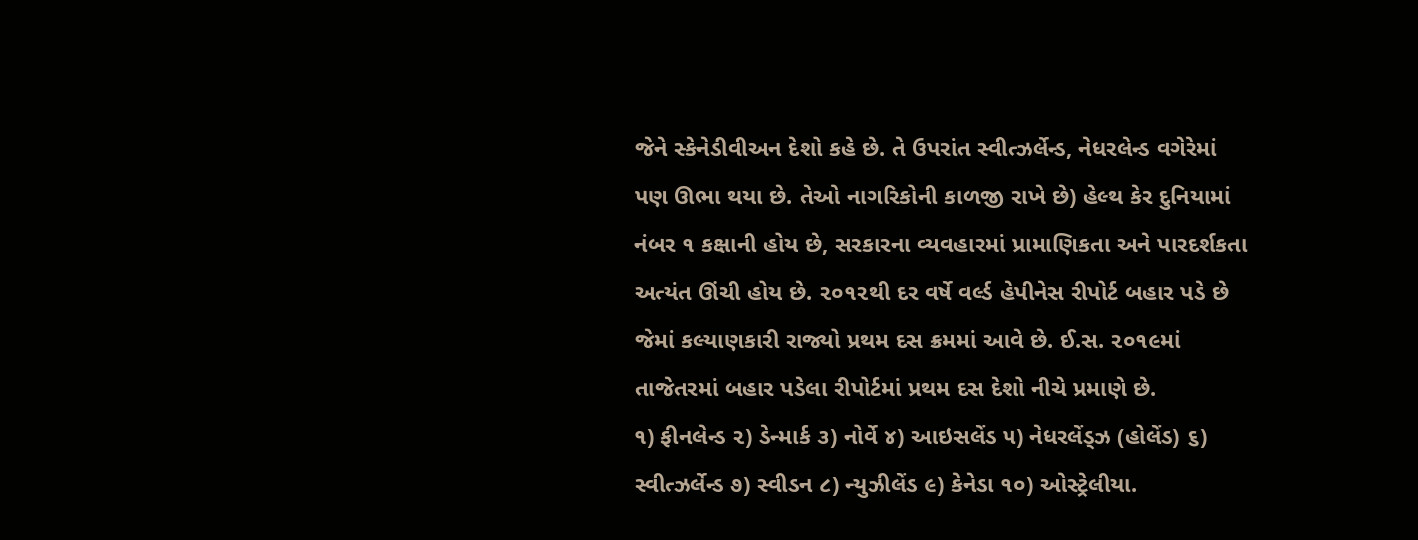જેને સ્કેનેડીવીઅન દેશો કહે છે. તે ઉપરાંત સ્વીત્ઝર્લેન્ડ, નેધરલેન્ડ વગેરેમાં પણ ઊભા થયા છે. તેઓ નાગરિકોની કાળજી રાખે છે) હેલ્થ કેર દુનિયામાં નંબર ૧ કક્ષાની હોય છે, સરકારના વ્યવહારમાં પ્રામાણિકતા અને પારદર્શકતા અત્યંત ઊંચી હોય છે. ૨૦૧૨થી દર વર્ષે વર્લ્ડ હેપીનેસ રીપોર્ટ બહાર પડે છે જેમાં કલ્યાણકારી રાજ્યો પ્રથમ દસ ક્રમમાં આવે છે. ઈ.સ. ૨૦૧૯માં તાજેતરમાં બહાર પડેલા રીપોર્ટમાં પ્રથમ દસ દેશો નીચે પ્રમાણે છે.
૧) ફીનલેન્ડ ૨) ડેન્માર્ક ૩) નોર્વે ૪) આઇસલેંડ ૫) નેધરલેંડ્ઝ (હોલેંડ) ૬) સ્વીત્ઝર્લેન્ડ ૭) સ્વીડન ૮) ન્યુઝીલેંડ ૯) કેનેડા ૧૦) ઓસ્ટ્રેલીયા.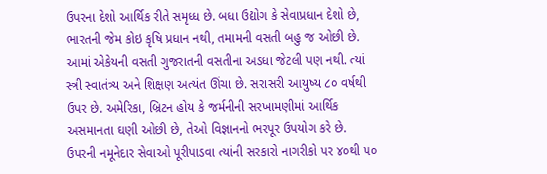ઉપરના દેશો આર્થિક રીતે સમૃધ્ધ છે. બધા ઉદ્યોગ કે સેવાપ્રધાન દેશો છે, ભારતની જેમ કોઇ કૃષિ પ્રધાન નથી, તમામની વસતી બહુ જ ઓછી છે. આમાં એકેયની વસતી ગુજરાતની વસતીના અડધા જેટલી પણ નથી. ત્યાં સ્ત્રી સ્વાતંત્ર્ય અને શિક્ષણ અત્યંત ઊંચા છે. સરાસરી આયુષ્ય ૮૦ વર્ષથી ઉપર છે. અમેરિકા, બ્રિટન હોય કે જર્મનીની સરખામણીમાં આર્થિક અસમાનતા ઘણી ઓછી છે, તેઓ વિજ્ઞાનનો ભરપૂર ઉપયોગ કરે છે.
ઉપરની નમૂનેદાર સેવાઓ પૂરીપાડવા ત્યાંની સરકારો નાગરીકો પર ૪૦થી ૫૦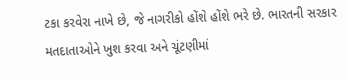ટકા કરવેરા નાખે છે, જે નાગરીકો હોંશે હોંશે ભરે છે. ભારતની સરકાર મતદાતાઓને ખુશ કરવા અને ચૂંટણીમાં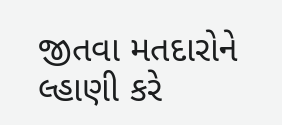જીતવા મતદારોને લ્હાણી કરે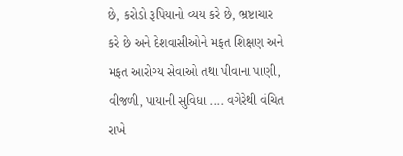છે, કરોડો રૂપિયાનો વ્યય કરે છે, ભ્રષ્ટાચાર કરે છે અને દેશવાસીઓને મફત શિક્ષણ અને મફત આરોગ્ય સેવાઓ તથા પીવાના પાણી, વીજળી, પાયાની સુવિધા .... વગેરેથી વંચિત રાખે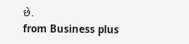છે.
from Business plus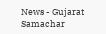News - Gujarat Samachar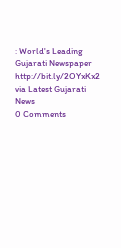: World's Leading Gujarati Newspaper http://bit.ly/2OYxKx2
via Latest Gujarati News
0 Comments